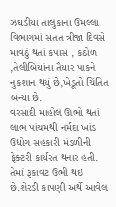ઝઘડીયા તાલુકાના ઉમલ્લા વિભાગમાં સતત ત્રીજા દિવસે માવઠું થતાં કપાસ , કઠોળ ,તેલીબિયાંના તૈયાર પાકને નુકશાન થયું છે,ખેડૂતો ચિંતિત બન્યા છે.
વરસાદી માહોલ ઊભો થતાં લાભ પાંચમથી નર્મદા ખાંડ ઉદ્યોગ સહકારી મંડળીની ફેક્ટરી કાર્યરત થનાર હતી. તેમાં રૂકાવટ ઉભી થઇ છે.શેરડી કાપણી અર્થે આવેલ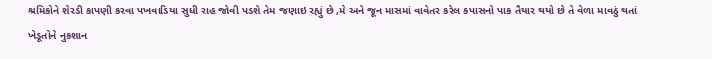શ્રમિકોને શેરડી કાપણી કરવા પખવાડિયા સુધી રાહ જોવી પડશે તેમ જણાઇ રહ્યું છે ,મે અને જૂન માસમાં વાવેતર કરેલ કપાસનો પાક તૈયાર થયો છે તે વેળા માવઠું થતાં ખેડૂતોને નુકશાન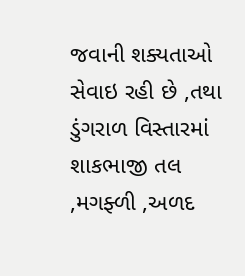જવાની શક્યતાઓ સેવાઇ રહી છે ,તથા ડુંગરાળ વિસ્તારમાં શાકભાજી તલ ,મગફ્ળી ,અળદ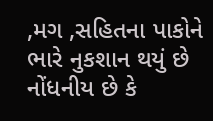,મગ ,સહિતના પાકોને ભારે નુકશાન થયું છે નોંધનીય છે કે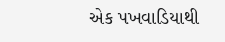એક પખવાડિયાથી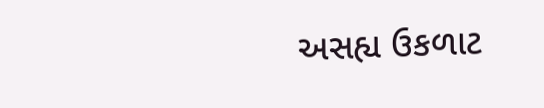અસહ્ય ઉકળાટ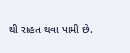થી રાહત થવા પામી છે.